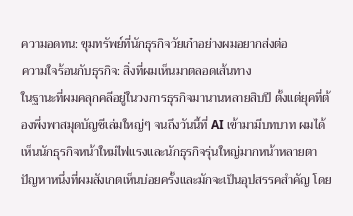ความอดทน: ขุมทรัพย์ที่นักธุรกิจวัยเก๋าอย่างผมอยากส่งต่อ
ความใจร้อนกับธุรกิจ: สิ่งที่ผมเห็นมาตลอดเส้นทาง
ในฐานะที่ผมคลุกคลีอยู่ในวงการธุรกิจมานานหลายสิบปี ตั้งแต่ยุคที่ต้องพึ่งพาสมุดบัญชีเล่มใหญ่ๆ จนถึงวันนี้ที่ AI เข้ามามีบทบาท ผมได้เห็นนักธุรกิจหน้าใหม่ไฟแรงและนักธุรกิจรุ่นใหญ่มากหน้าหลายตา ปัญหาหนึ่งที่ผมสังเกตเห็นบ่อยครั้งและมักจะเป็นอุปสรรคสำคัญ โดย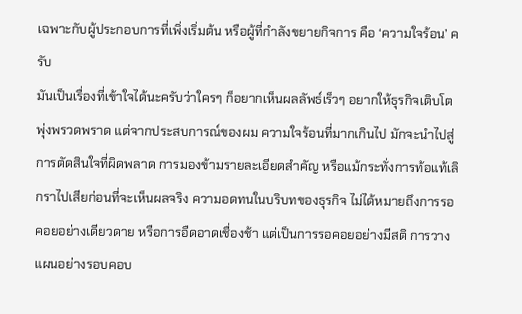เฉพาะกับผู้ประกอบการที่เพิ่งเริ่มต้น หรือผู้ที่กำลังขยายกิจการ คือ ‘ความใจร้อน’ ครับ
มันเป็นเรื่องที่เข้าใจได้นะครับว่าใครๆ ก็อยากเห็นผลลัพธ์เร็วๆ อยากให้ธุรกิจเติบโตพุ่งพรวดพราด แต่จากประสบการณ์ของผม ความใจร้อนที่มากเกินไป มักจะนำไปสู่การตัดสินใจที่ผิดพลาด การมองข้ามรายละเอียดสำคัญ หรือแม้กระทั่งการท้อแท้เลิกราไปเสียก่อนที่จะเห็นผลจริง ความอดทนในบริบทของธุรกิจ ไม่ได้หมายถึงการรอคอยอย่างเดียวดาย หรือการอืดอาดเชื่องช้า แต่เป็นการรอคอยอย่างมีสติ การวางแผนอย่างรอบคอบ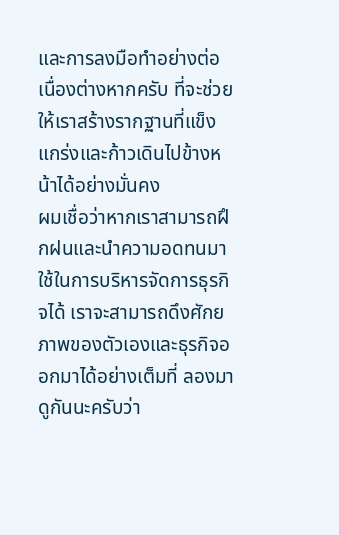และการลงมือทำอย่างต่อเนื่องต่างหากครับ ที่จะช่วยให้เราสร้างรากฐานที่แข็งแกร่งและก้าวเดินไปข้างหน้าได้อย่างมั่นคง
ผมเชื่อว่าหากเราสามารถฝึกฝนและนำความอดทนมาใช้ในการบริหารจัดการธุรกิจได้ เราจะสามารถดึงศักยภาพของตัวเองและธุรกิจออกมาได้อย่างเต็มที่ ลองมาดูกันนะครับว่า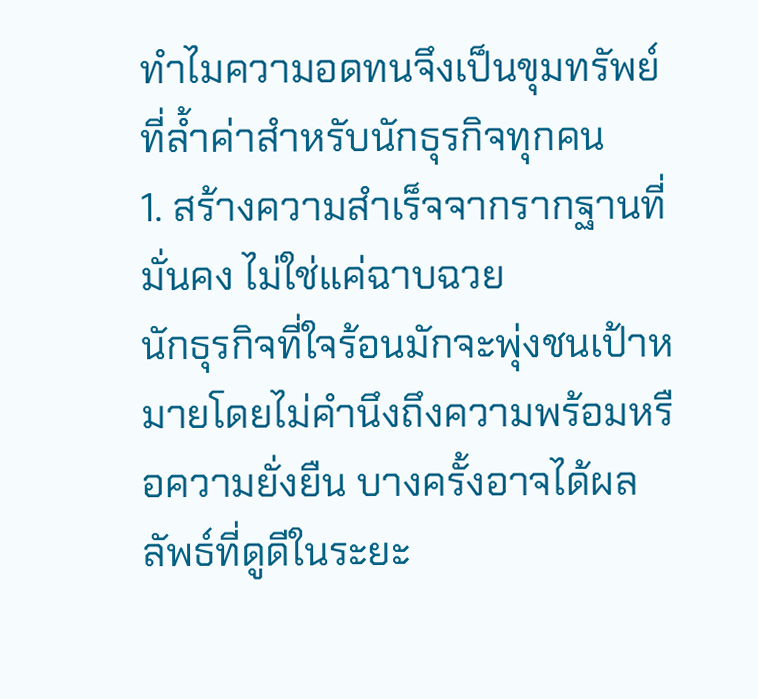ทำไมความอดทนจึงเป็นขุมทรัพย์ที่ล้ำค่าสำหรับนักธุรกิจทุกคน
1. สร้างความสำเร็จจากรากฐานที่มั่นคง ไม่ใช่แค่ฉาบฉวย
นักธุรกิจที่ใจร้อนมักจะพุ่งชนเป้าหมายโดยไม่คำนึงถึงความพร้อมหรือความยั่งยืน บางครั้งอาจได้ผลลัพธ์ที่ดูดีในระยะ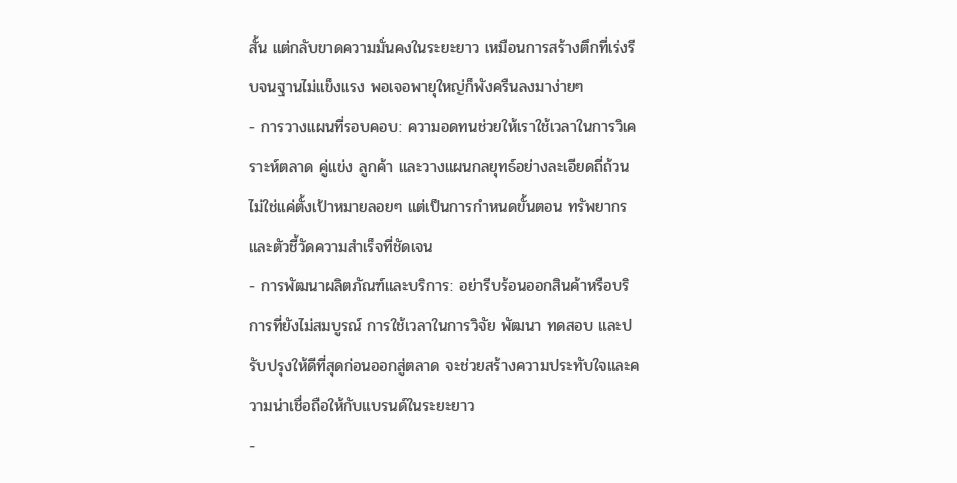สั้น แต่กลับขาดความมั่นคงในระยะยาว เหมือนการสร้างตึกที่เร่งรีบจนฐานไม่แข็งแรง พอเจอพายุใหญ่ก็พังครืนลงมาง่ายๆ
- การวางแผนที่รอบคอบ: ความอดทนช่วยให้เราใช้เวลาในการวิเคราะห์ตลาด คู่แข่ง ลูกค้า และวางแผนกลยุทธ์อย่างละเอียดถี่ถ้วน ไม่ใช่แค่ตั้งเป้าหมายลอยๆ แต่เป็นการกำหนดขั้นตอน ทรัพยากร และตัวชี้วัดความสำเร็จที่ชัดเจน
- การพัฒนาผลิตภัณฑ์และบริการ: อย่ารีบร้อนออกสินค้าหรือบริการที่ยังไม่สมบูรณ์ การใช้เวลาในการวิจัย พัฒนา ทดสอบ และปรับปรุงให้ดีที่สุดก่อนออกสู่ตลาด จะช่วยสร้างความประทับใจและความน่าเชื่อถือให้กับแบรนด์ในระยะยาว
-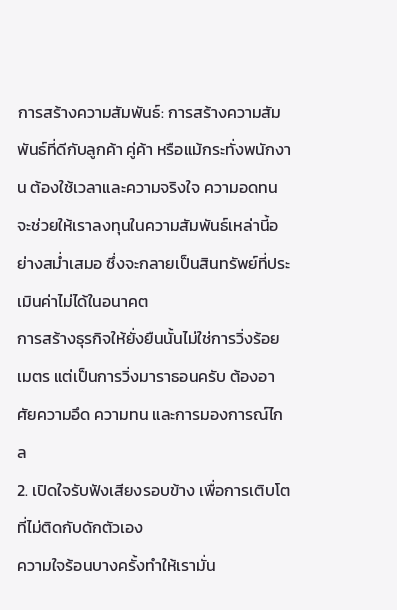การสร้างความสัมพันธ์: การสร้างความสัมพันธ์ที่ดีกับลูกค้า คู่ค้า หรือแม้กระทั่งพนักงาน ต้องใช้เวลาและความจริงใจ ความอดทนจะช่วยให้เราลงทุนในความสัมพันธ์เหล่านี้อย่างสม่ำเสมอ ซึ่งจะกลายเป็นสินทรัพย์ที่ประเมินค่าไม่ได้ในอนาคต
การสร้างธุรกิจให้ยั่งยืนนั้นไม่ใช่การวิ่งร้อยเมตร แต่เป็นการวิ่งมาราธอนครับ ต้องอาศัยความอึด ความทน และการมองการณ์ไกล
2. เปิดใจรับฟังเสียงรอบข้าง เพื่อการเติบโตที่ไม่ติดกับดักตัวเอง
ความใจร้อนบางครั้งทำให้เรามั่น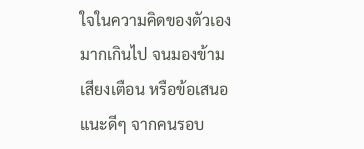ใจในความคิดของตัวเองมากเกินไป จนมองข้ามเสียงเตือน หรือข้อเสนอแนะดีๆ จากคนรอบ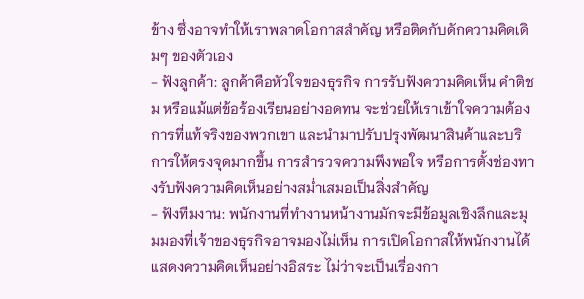ข้าง ซึ่งอาจทำให้เราพลาดโอกาสสำคัญ หรือติดกับดักความคิดเดิมๆ ของตัวเอง
- ฟังลูกค้า: ลูกค้าคือหัวใจของธุรกิจ การรับฟังความคิดเห็น คำติชม หรือแม้แต่ข้อร้องเรียนอย่างอดทน จะช่วยให้เราเข้าใจความต้องการที่แท้จริงของพวกเขา และนำมาปรับปรุงพัฒนาสินค้าและบริการให้ตรงจุดมากขึ้น การสำรวจความพึงพอใจ หรือการตั้งช่องทางรับฟังความคิดเห็นอย่างสม่ำเสมอเป็นสิ่งสำคัญ
- ฟังทีมงาน: พนักงานที่ทำงานหน้างานมักจะมีข้อมูลเชิงลึกและมุมมองที่เจ้าของธุรกิจอาจมองไม่เห็น การเปิดโอกาสให้พนักงานได้แสดงความคิดเห็นอย่างอิสระ ไม่ว่าจะเป็นเรื่องกา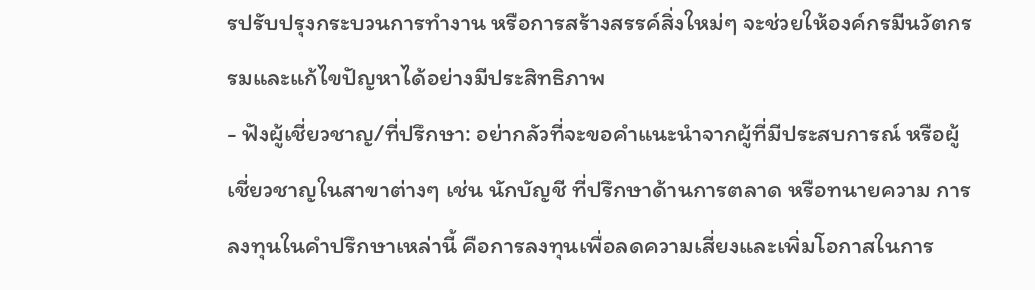รปรับปรุงกระบวนการทำงาน หรือการสร้างสรรค์สิ่งใหม่ๆ จะช่วยให้องค์กรมีนวัตกรรมและแก้ไขปัญหาได้อย่างมีประสิทธิภาพ
- ฟังผู้เชี่ยวชาญ/ที่ปรึกษา: อย่ากลัวที่จะขอคำแนะนำจากผู้ที่มีประสบการณ์ หรือผู้เชี่ยวชาญในสาขาต่างๆ เช่น นักบัญชี ที่ปรึกษาด้านการตลาด หรือทนายความ การลงทุนในคำปรึกษาเหล่านี้ คือการลงทุนเพื่อลดความเสี่ยงและเพิ่มโอกาสในการ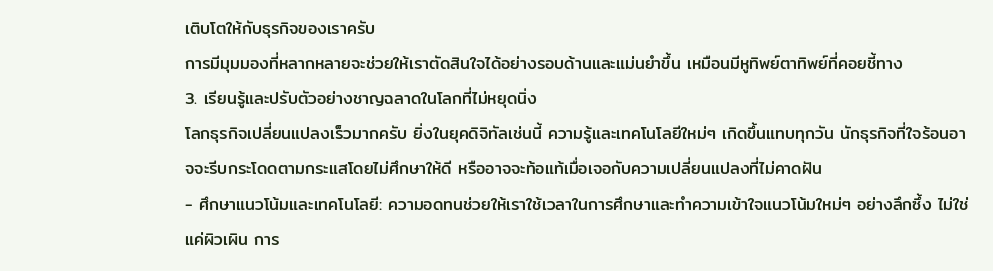เติบโตให้กับธุรกิจของเราครับ
การมีมุมมองที่หลากหลายจะช่วยให้เราตัดสินใจได้อย่างรอบด้านและแม่นยำขึ้น เหมือนมีหูทิพย์ตาทิพย์ที่คอยชี้ทาง
3. เรียนรู้และปรับตัวอย่างชาญฉลาดในโลกที่ไม่หยุดนิ่ง
โลกธุรกิจเปลี่ยนแปลงเร็วมากครับ ยิ่งในยุคดิจิทัลเช่นนี้ ความรู้และเทคโนโลยีใหม่ๆ เกิดขึ้นแทบทุกวัน นักธุรกิจที่ใจร้อนอาจจะรีบกระโดดตามกระแสโดยไม่ศึกษาให้ดี หรืออาจจะท้อแท้เมื่อเจอกับความเปลี่ยนแปลงที่ไม่คาดฝัน
- ศึกษาแนวโน้มและเทคโนโลยี: ความอดทนช่วยให้เราใช้เวลาในการศึกษาและทำความเข้าใจแนวโน้มใหม่ๆ อย่างลึกซึ้ง ไม่ใช่แค่ผิวเผิน การ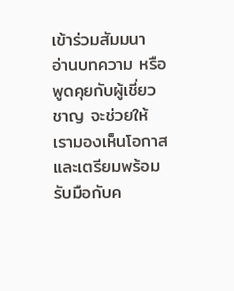เข้าร่วมสัมมนา อ่านบทความ หรือพูดคุยกับผู้เชี่ยวชาญ จะช่วยให้เรามองเห็นโอกาสและเตรียมพร้อมรับมือกับค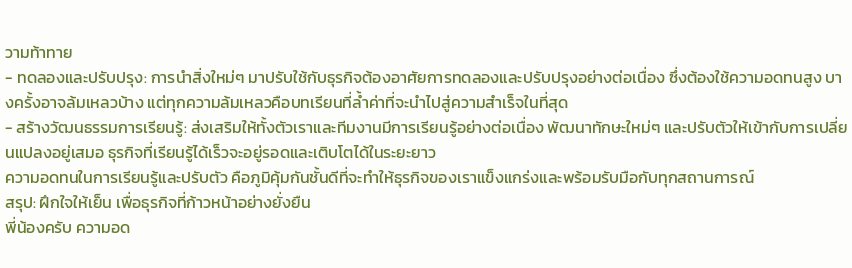วามท้าทาย
- ทดลองและปรับปรุง: การนำสิ่งใหม่ๆ มาปรับใช้กับธุรกิจต้องอาศัยการทดลองและปรับปรุงอย่างต่อเนื่อง ซึ่งต้องใช้ความอดทนสูง บางครั้งอาจล้มเหลวบ้าง แต่ทุกความล้มเหลวคือบทเรียนที่ล้ำค่าที่จะนำไปสู่ความสำเร็จในที่สุด
- สร้างวัฒนธรรมการเรียนรู้: ส่งเสริมให้ทั้งตัวเราและทีมงานมีการเรียนรู้อย่างต่อเนื่อง พัฒนาทักษะใหม่ๆ และปรับตัวให้เข้ากับการเปลี่ยนแปลงอยู่เสมอ ธุรกิจที่เรียนรู้ได้เร็วจะอยู่รอดและเติบโตได้ในระยะยาว
ความอดทนในการเรียนรู้และปรับตัว คือภูมิคุ้มกันชั้นดีที่จะทำให้ธุรกิจของเราแข็งแกร่งและพร้อมรับมือกับทุกสถานการณ์
สรุป: ฝึกใจให้เย็น เพื่อธุรกิจที่ก้าวหน้าอย่างยั่งยืน
พี่น้องครับ ความอด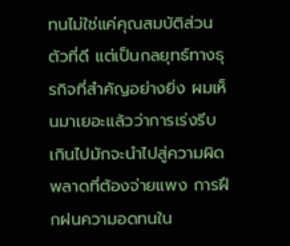ทนไม่ใช่แค่คุณสมบัติส่วนตัวที่ดี แต่เป็นกลยุทธ์ทางธุรกิจที่สำคัญอย่างยิ่ง ผมเห็นมาเยอะแล้วว่าการเร่งรีบเกินไปมักจะนำไปสู่ความผิดพลาดที่ต้องจ่ายแพง การฝึกฝนความอดทนใน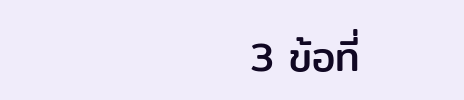3 ข้อที่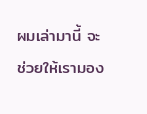ผมเล่ามานี้ จะช่วยให้เรามอง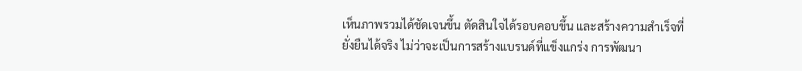เห็นภาพรวมได้ชัดเจนขึ้น ตัดสินใจได้รอบคอบขึ้น และสร้างความสำเร็จที่ยั่งยืนได้จริง ไม่ว่าจะเป็นการสร้างแบรนด์ที่แข็งแกร่ง การพัฒนา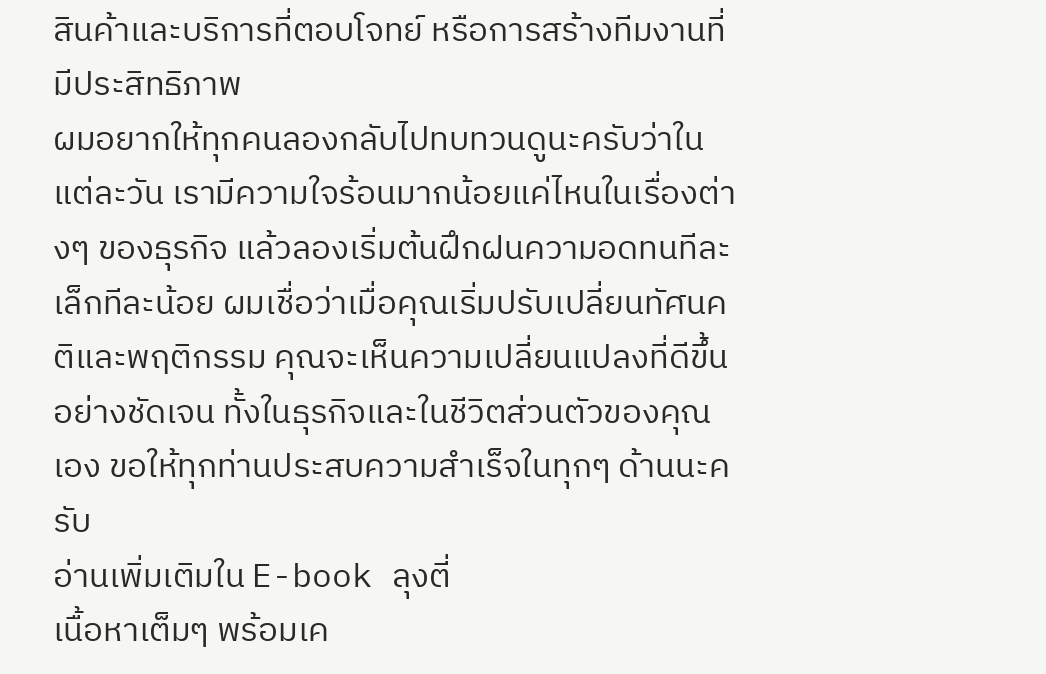สินค้าและบริการที่ตอบโจทย์ หรือการสร้างทีมงานที่มีประสิทธิภาพ
ผมอยากให้ทุกคนลองกลับไปทบทวนดูนะครับว่าในแต่ละวัน เรามีความใจร้อนมากน้อยแค่ไหนในเรื่องต่างๆ ของธุรกิจ แล้วลองเริ่มต้นฝึกฝนความอดทนทีละเล็กทีละน้อย ผมเชื่อว่าเมื่อคุณเริ่มปรับเปลี่ยนทัศนคติและพฤติกรรม คุณจะเห็นความเปลี่ยนแปลงที่ดีขึ้นอย่างชัดเจน ทั้งในธุรกิจและในชีวิตส่วนตัวของคุณเอง ขอให้ทุกท่านประสบความสำเร็จในทุกๆ ด้านนะครับ
อ่านเพิ่มเติมใน E-book ลุงตี่
เนื้อหาเต็มๆ พร้อมเค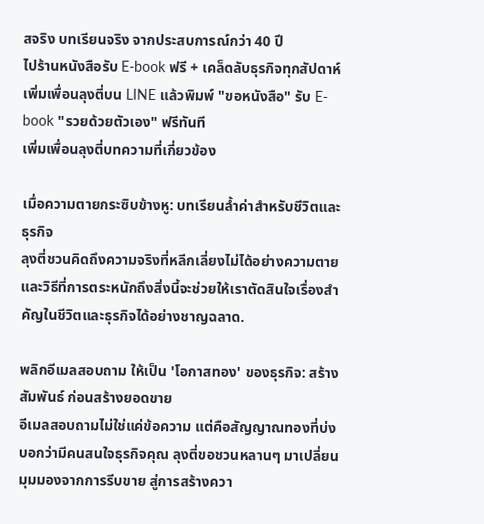สจริง บทเรียนจริง จากประสบการณ์กว่า 40 ปี
ไปร้านหนังสือรับ E-book ฟรี + เคล็ดลับธุรกิจทุกสัปดาห์
เพิ่มเพื่อนลุงตี่บน LINE แล้วพิมพ์ "ขอหนังสือ" รับ E-book "รวยด้วยตัวเอง" ฟรีทันที
เพิ่มเพื่อนลุงตี่บทความที่เกี่ยวข้อง

เมื่อความตายกระซิบข้างหู: บทเรียนล้ำค่าสำหรับชีวิตและธุรกิจ
ลุงตี่ชวนคิดถึงความจริงที่หลีกเลี่ยงไม่ได้อย่างความตาย และวิธีที่การตระหนักถึงสิ่งนี้จะช่วยให้เราตัดสินใจเรื่องสำคัญในชีวิตและธุรกิจได้อย่างชาญฉลาด.

พลิกอีเมลสอบถาม ให้เป็น 'โอกาสทอง' ของธุรกิจ: สร้างสัมพันธ์ ก่อนสร้างยอดขาย
อีเมลสอบถามไม่ใช่แค่ข้อความ แต่คือสัญญาณทองที่บ่งบอกว่ามีคนสนใจธุรกิจคุณ ลุงตี่ขอชวนหลานๆ มาเปลี่ยนมุมมองจากการรีบขาย สู่การสร้างควา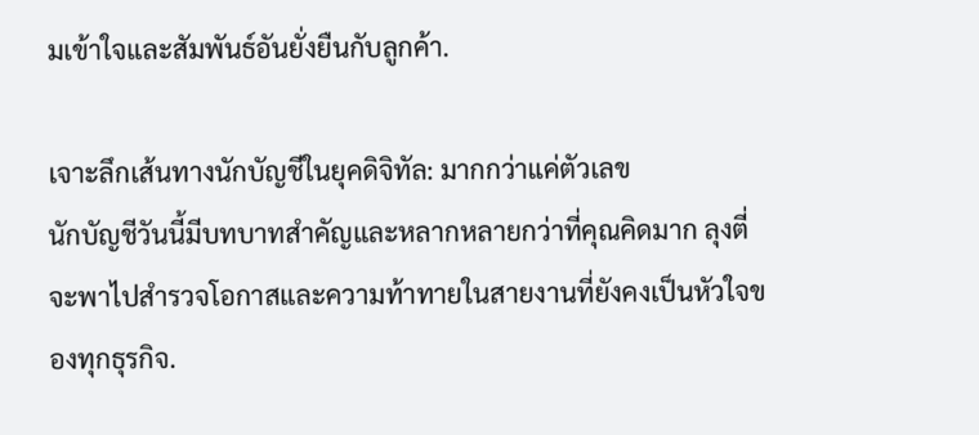มเข้าใจและสัมพันธ์อันยั่งยืนกับลูกค้า.

เจาะลึกเส้นทางนักบัญชีในยุคดิจิทัล: มากกว่าแค่ตัวเลข
นักบัญชีวันนี้มีบทบาทสำคัญและหลากหลายกว่าที่คุณคิดมาก ลุงตี่จะพาไปสำรวจโอกาสและความท้าทายในสายงานที่ยังคงเป็นหัวใจของทุกธุรกิจ.